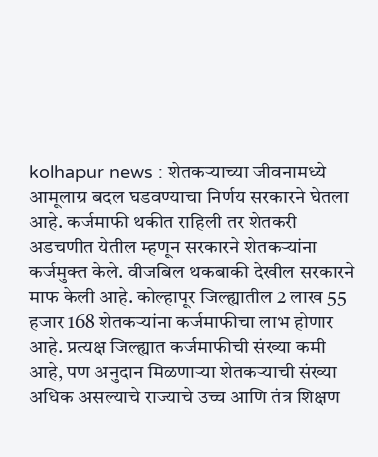kolhapur news : शेतकऱ्याच्या जीवनामध्ये आमूलाग्र बदल घडवण्याचा निर्णय सरकारने घेतला आहे. कर्जमाफी थकीत राहिली तर शेतकरी अडचणीत येतील म्हणून सरकारने शेतकऱ्यांना कर्जमुक्त केले. वीजबिल थकबाकी देखील सरकारने माफ केली आहे. कोल्हापूर जिल्ह्यातील 2 लाख 55 हजार 168 शेतकऱ्यांना कर्जमाफीचा लाभ होणार आहे. प्रत्यक्ष जिल्ह्यात कर्जमाफीची संख्या कमी आहे, पण अनुदान मिळणाऱ्या शेतकऱ्याची संख्या अधिक असल्याचे राज्याचे उच्च आणि तंत्र शिक्षण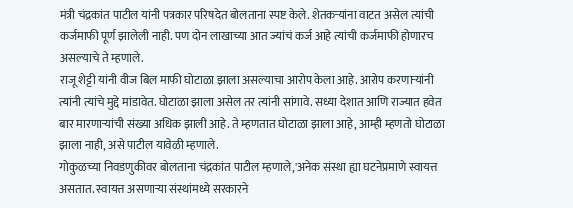मंत्री चंद्रकांत पाटील यांनी पत्रकार परिषदेत बोलताना स्पष्ट केले. शेतकऱ्यांना वाटत असेल त्यांची कर्जमाफी पूर्ण झालेली नाही. पण दोन लाखाच्या आत ज्यांचं कर्ज आहे त्यांची कर्जमाफी होणारच असल्याचे ते म्हणाले.
राजू शेट्टी यांनी वीज बिल माफी घोटाळा झाला असल्याचा आरोप केला आहे. आरोप करणाऱ्यांनी त्यांनी त्यांचे मुद्दे मांडावेत. घोटाळा झाला असेल तर त्यांनी सांगावे. सध्या देशात आणि राज्यात हवेत बार मारणाऱ्यांची संख्या अधिक झाली आहे. ते म्हणतात घोटाळा झाला आहे, आम्ही म्हणतो घोटाळा झाला नाही, असे पाटील यावेळी म्हणाले.
गोकुळच्या निवडणुकीवर बोलताना चंद्रकांत पाटील म्हणाले,'अनेक संस्था ह्या घटनेप्रमाणे स्वायत्त असतात. स्वायत्त असणाऱ्या संस्थांमध्ये सरकारने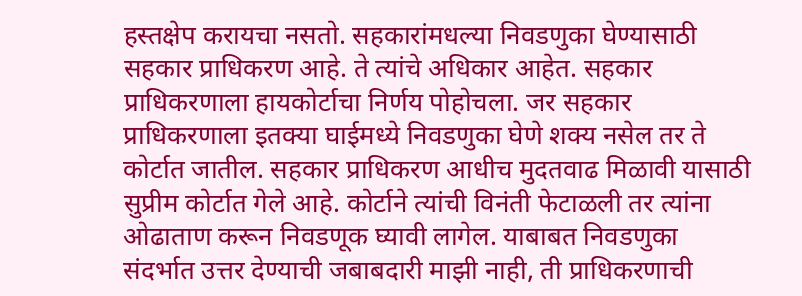हस्तक्षेप करायचा नसतो. सहकारांमधल्या निवडणुका घेण्यासाठी सहकार प्राधिकरण आहे. ते त्यांचे अधिकार आहेत. सहकार प्राधिकरणाला हायकोर्टाचा निर्णय पोहोचला. जर सहकार प्राधिकरणाला इतक्या घाईमध्ये निवडणुका घेणे शक्य नसेल तर ते कोर्टात जातील. सहकार प्राधिकरण आधीच मुदतवाढ मिळावी यासाठी सुप्रीम कोर्टात गेले आहे. कोर्टाने त्यांची विनंती फेटाळली तर त्यांना ओढाताण करून निवडणूक घ्यावी लागेल. याबाबत निवडणुका संदर्भात उत्तर देण्याची जबाबदारी माझी नाही, ती प्राधिकरणाची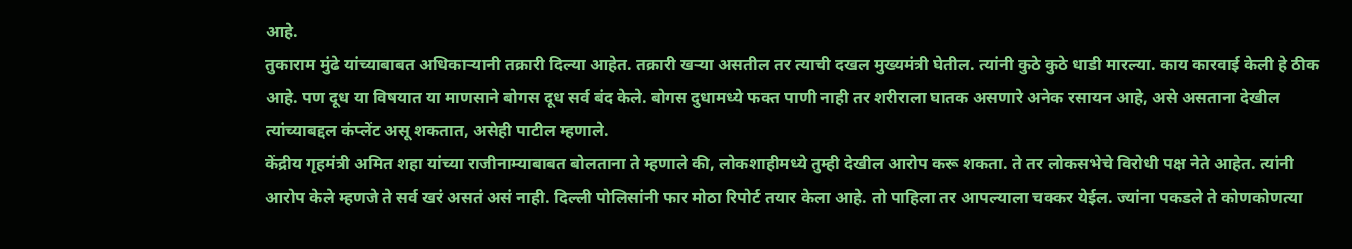आहे.
तुकाराम मुंढे यांच्याबाबत अधिकाऱ्यानी तक्रारी दिल्या आहेत. तक्रारी खऱ्या असतील तर त्याची दखल मुख्यमंत्री घेतील. त्यांनी कुठे कुठे धाडी मारल्या. काय कारवाई केली हे ठीक आहे. पण दूध या विषयात या माणसाने बोगस दूध सर्व बंद केले. बोगस दुधामध्ये फक्त पाणी नाही तर शरीराला घातक असणारे अनेक रसायन आहे, असे असताना देखील त्यांच्याबद्दल कंप्लेंट असू शकतात, असेही पाटील म्हणाले.
केंद्रीय गृहमंत्री अमित शहा यांच्या राजीनाम्याबाबत बोलताना ते म्हणाले की, लोकशाहीमध्ये तुम्ही देखील आरोप करू शकता. ते तर लोकसभेचे विरोधी पक्ष नेते आहेत. त्यांनी आरोप केले म्हणजे ते सर्व खरं असतं असं नाही. दिल्ली पोलिसांनी फार मोठा रिपोर्ट तयार केला आहे. तो पाहिला तर आपल्याला चक्कर येईल. ज्यांना पकडले ते कोणकोणत्या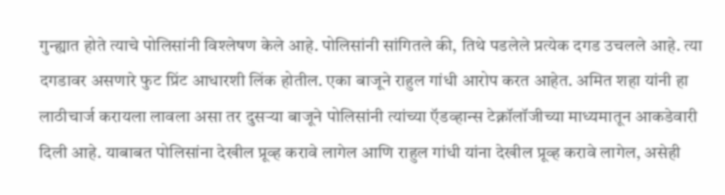गुन्ह्यात होते त्याचे पोलिसांनी विश्लेषण केले आहे. पोलिसांनी सांगितले की, तिथे पडलेले प्रत्येक दगड उचलले आहे. त्या दगडावर असणारे फुट प्रिंट आधारशी लिंक होतील. एका बाजूने राहुल गांधी आरोप करत आहेत. अमित शहा यांनी हा लाठीचार्ज करायला लावला असा तर दुसऱ्या बाजूने पोलिसांनी त्यांच्या ऍडव्हान्स टेक्नॉलॉजीच्या माध्यमातून आकडेवारी दिली आहे. याबाबत पोलिसांना देखील प्रूव्ह करावे लागेल आणि राहुल गांधी यांना देखील प्रूव्ह करावे लागेल, असेही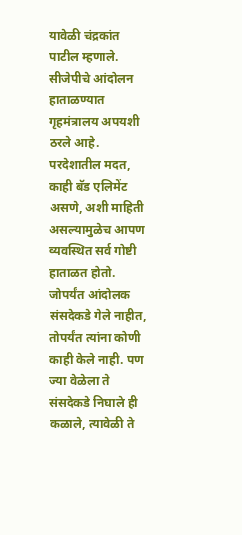यावेळी चंद्रकांत पाटील म्हणाले.
सीजेपीचे आंदोलन हाताळण्यात गृहमंत्रालय अपयशी ठरले आहे. परदेशातील मदत, काही बॅड एलिमेंट असणे, अशी माहिती असल्यामुळेच आपण व्यवस्थित सर्व गोष्टी हाताळत होतो. जोपर्यंत आंदोलक संसदेकडे गेले नाहीत, तोपर्यंत त्यांना कोणी काही केले नाही. पण ज्या वेळेला ते संसदेकडे निघाले ही कळाले, त्यावेळी ते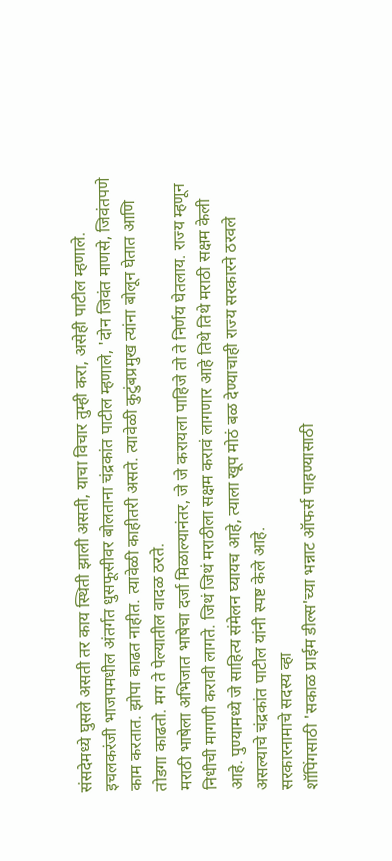संसदेमध्ये घुसले असती तर काय स्थिती झाली असती, याचा विचार तुम्ही करा, असेही पाटील म्हणाले.
इचलकरंजी भाजपमधील अंतर्गत धुसफूसीवर बोलताना चंद्रकांत पाटील म्हणाले, 'दोन जिवंत माणसे, जिवंतपणे काम करतात. झोपा काढत नाहीत. त्यावेळी काहीतरी असते. त्यावेळी कुटुंबप्रमुख त्यांना बोलून घेतात आणि तोडगा काढतो. मग ते पेल्यातील वादळ ठरते.
मराठी भाषेला अभिजात भाषेचा दर्जा मिळाल्यानंतर, जे जे करायला पाहिजे तो ते निर्णय घेतलाय. राज्य म्हणून निधीची मागणी करावी लागते. जिथं जिथं मराठीला सक्षम करावं लागणार आहे तिथे तिथे मराठी सक्षम केली आहे. पुण्यामध्ये जे साहित्य संमेलन घ्यायच आहे, त्याला खूप मोठं बळ देण्याचाही राज्य सरकारने ठरवले असल्याचे चंद्रकांत पाटील यांनी स्पष्ट केले आहे.
सरकारनामाचे सदस्य व्हा
शॉपिंगसाठी 'सकाळ प्राईम डील्स'च्या भन्नाट ऑफर्स पाहण्यासाठी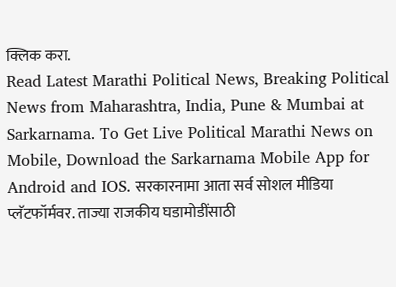क्लिक करा.
Read Latest Marathi Political News, Breaking Political News from Maharashtra, India, Pune & Mumbai at Sarkarnama. To Get Live Political Marathi News on Mobile, Download the Sarkarnama Mobile App for Android and IOS. सरकारनामा आता सर्व सोशल मीडिया प्लॅटफॉर्मवर. ताज्या राजकीय घडामोडींसाठी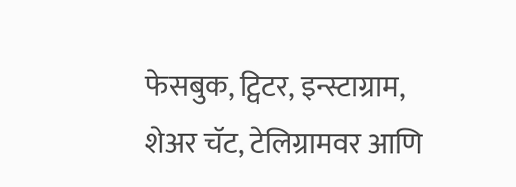फेसबुक, ट्विटर, इन्स्टाग्राम, शेअर चॅट, टेलिग्रामवर आणि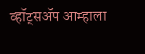व्हॉट्सॲप आम्हाला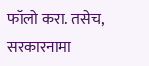फॉलो करा. तसेच, सरकारनामा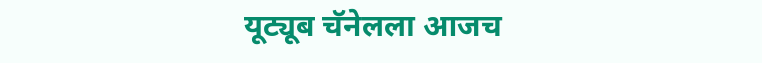यूट्यूब चॅनेलला आजच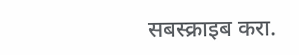सबस्क्राइब करा.